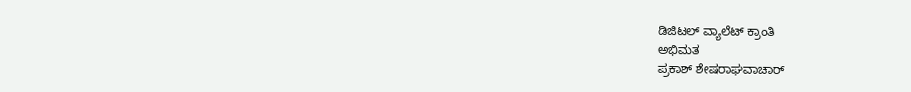ಡಿಜಿಟಲ್‌ ವ್ಯಾಲೆಟ್‌ ಕ್ರಾಂತಿ
ಅಭಿಮತ
ಪ್ರಕಾಶ್ ಶೇಷರಾಘವಾಚಾರ್‌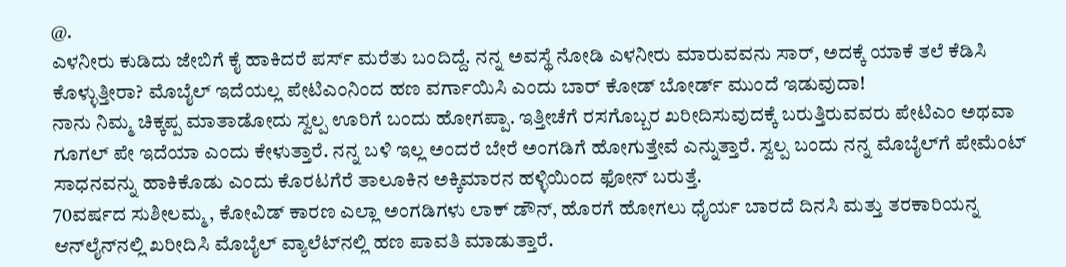@.
ಎಳನೀರು ಕುಡಿದು ಜೇಬಿಗೆ ಕೈ ಹಾಕಿದರೆ ಪರ್ಸ್ ಮರೆತು ಬಂದಿದ್ದೆ. ನನ್ನ ಅವಸ್ಥೆ ನೋಡಿ ಎಳನೀರು ಮಾರುವವನು ಸಾರ್, ಅದಕ್ಕೆ ಯಾಕೆ ತಲೆ ಕೆಡಿಸಿ ಕೊಳ್ಳುತ್ತೀರಾ? ಮೊಬೈಲ್ ಇದೆಯಲ್ಲ ಪೇಟಿಎಂನಿಂದ ಹಣ ವರ್ಗಾಯಿಸಿ ಎಂದು ಬಾರ್ ಕೋಡ್ ಬೋರ್ಡ್ ಮುಂದೆ ಇಡುವುದಾ!
ನಾನು ನಿಮ್ಮ ಚಿಕ್ಕಪ್ಪ ಮಾತಾಡೋದು ಸ್ವಲ್ಪ ಊರಿಗೆ ಬಂದು ಹೋಗಪ್ಪಾ. ಇತ್ತೀಚೆಗೆ ರಸಗೊಬ್ಬರ ಖರೀದಿಸುವುದಕ್ಕೆ ಬರುತ್ತಿರುವವರು ಪೇಟಿಎಂ ಅಥವಾ ಗೂಗಲ್ ಪೇ ಇದೆಯಾ ಎಂದು ಕೇಳುತ್ತಾರೆ. ನನ್ನ ಬಳಿ ಇಲ್ಲ ಅಂದರೆ ಬೇರೆ ಅಂಗಡಿಗೆ ಹೋಗುತ್ತೇವೆ ಎನ್ನುತ್ತಾರೆ. ಸ್ವಲ್ಪ ಬಂದು ನನ್ನ ಮೊಬೈಲ್‌ಗೆ ಪೇಮೆಂಟ್ ಸಾಧನವನ್ನು ಹಾಕಿಕೊಡು ಎಂದು ಕೊರಟಗೆರೆ ತಾಲೂಕಿನ ಅಕ್ಕಿಮಾರನ ಹಳ್ಳಿಯಿಂದ ಫೋನ್ ಬರುತ್ತೆ.
70ವರ್ಷದ ಸುಶೀಲಮ್ಮ, ಕೋವಿಡ್ ಕಾರಣ ಎಲ್ಲಾ ಅಂಗಡಿಗಳು ಲಾಕ್ ಡೌನ್, ಹೊರಗೆ ಹೋಗಲು ಧೈರ್ಯ ಬಾರದೆ ದಿನಸಿ ಮತ್ತು ತರಕಾರಿಯನ್ನ ಆನ್‌ಲೈನ್‌ನಲ್ಲಿ ಖರೀದಿಸಿ ಮೊಬೈಲ್ ವ್ಯಾಲೆಟ್‌ನಲ್ಲಿ ಹಣ ಪಾವತಿ ಮಾಡುತ್ತಾರೆ.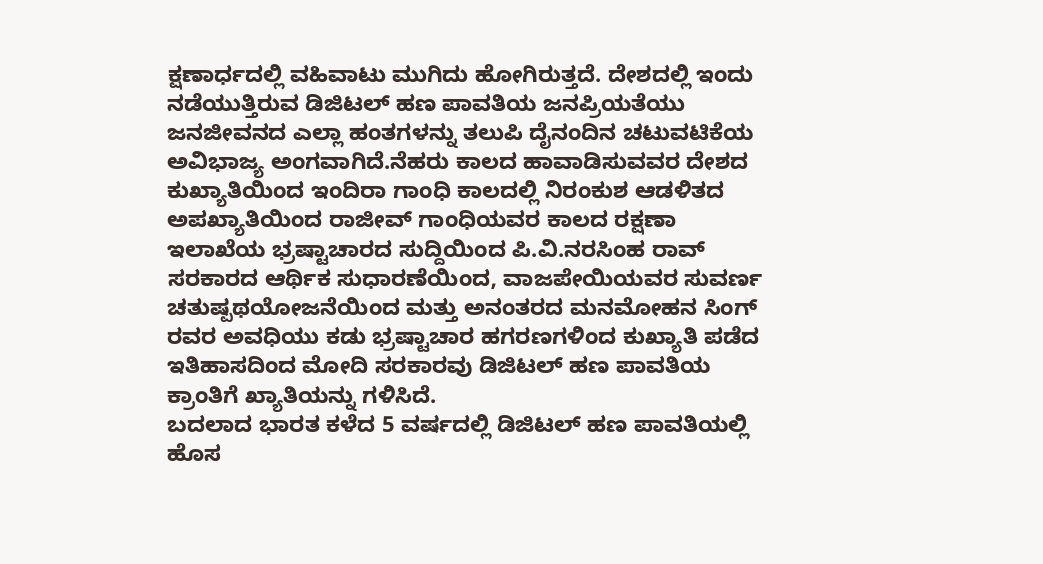ಕ್ಷಣಾರ್ಧದಲ್ಲಿ ವಹಿವಾಟು ಮುಗಿದು ಹೋಗಿರುತ್ತದೆ. ದೇಶದಲ್ಲಿ ಇಂದು ನಡೆಯುತ್ತಿರುವ ಡಿಜಿಟಲ್ ಹಣ ಪಾವತಿಯ ಜನಪ್ರಿಯತೆಯು ಜನಜೀವನದ ಎಲ್ಲಾ ಹಂತಗಳನ್ನು ತಲುಪಿ ದೈನಂದಿನ ಚಟುವಟಿಕೆಯ ಅವಿಭಾಜ್ಯ ಅಂಗವಾಗಿದೆ.ನೆಹರು ಕಾಲದ ಹಾವಾಡಿಸುವವರ ದೇಶದ ಕುಖ್ಯಾತಿಯಿಂದ ಇಂದಿರಾ ಗಾಂಧಿ ಕಾಲದಲ್ಲಿ ನಿರಂಕುಶ ಆಡಳಿತದ ಅಪಖ್ಯಾತಿಯಿಂದ ರಾಜೀವ್ ಗಾಂಧಿಯವರ ಕಾಲದ ರಕ್ಷಣಾ ಇಲಾಖೆಯ ಭ್ರಷ್ಟಾಚಾರದ ಸುದ್ದಿಯಿಂದ ಪಿ.ವಿ.ನರಸಿಂಹ ರಾವ್ ಸರಕಾರದ ಆರ್ಥಿಕ ಸುಧಾರಣೆಯಿಂದ, ವಾಜಪೇಯಿಯವರ ಸುವರ್ಣ ಚತುಷ್ಪಥಯೋಜನೆಯಿಂದ ಮತ್ತು ಅನಂತರದ ಮನಮೋಹನ ಸಿಂಗ್ ರವರ ಅವಧಿಯು ಕಡು ಭ್ರಷ್ಟಾಚಾರ ಹಗರಣಗಳಿಂದ ಕುಖ್ಯಾತಿ ಪಡೆದ ಇತಿಹಾಸದಿಂದ ಮೋದಿ ಸರಕಾರವು ಡಿಜಿಟಲ್ ಹಣ ಪಾವತಿಯ ಕ್ರಾಂತಿಗೆ ಖ್ಯಾತಿಯನ್ನು ಗಳಿಸಿದೆ.
ಬದಲಾದ ಭಾರತ ಕಳೆದ 5 ವರ್ಷದಲ್ಲಿ ಡಿಜಿಟಲ್ ಹಣ ಪಾವತಿಯಲ್ಲಿ ಹೊಸ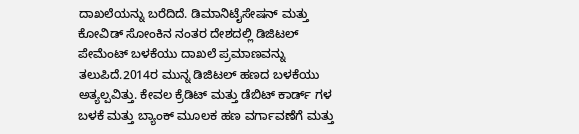ದಾಖಲೆಯನ್ನು ಬರೆದಿದೆ. ಡಿಮಾನಿಟೈಸೇಷನ್ ಮತ್ತು ಕೋವಿಡ್ ಸೋಂಕಿನ ನಂತರ ದೇಶದಲ್ಲಿ ಡಿಜಿಟಲ್ ಪೇಮೆಂಟ್ ಬಳಕೆಯು ದಾಖಲೆ ಪ್ರಮಾಣವನ್ನು ತಲುಪಿದೆ.2014ರ ಮುನ್ನ ಡಿಜಿಟಲ್ ಹಣದ ಬಳಕೆಯು ಅತ್ಯಲ್ಪವಿತ್ತು. ಕೇವಲ ಕ್ರೆಡಿಟ್ ಮತ್ತು ಡೆಬಿಟ್ ಕಾರ್ಡ್ ಗಳ ಬಳಕೆ ಮತ್ತು ಬ್ಯಾಂಕ್ ಮೂಲಕ ಹಣ ವರ್ಗಾವಣೆಗೆ ಮತ್ತು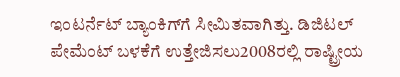ಇಂಟರ್ನೆಟ್ ಬ್ಯಾಂಕಿಗ್‌ಗೆ ಸೀಮಿತವಾಗಿತ್ತು. ಡಿಜಿಟಲ್ ಪೇಮೆಂಟ್ ಬಳಕೆಗೆ ಉತ್ತೇಜಿಸಲು2008ರಲ್ಲಿ ರಾಷ್ಟ್ರೀಯ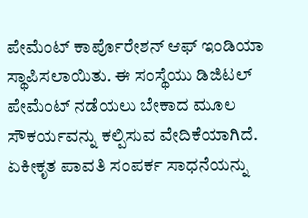ಪೇಮೆಂಟ್ ಕಾರ್ಪೊರೇಶನ್ ಆಫ್ ಇಂಡಿಯಾ ಸ್ಥಾಪಿಸಲಾಯಿತು. ಈ ಸಂಸ್ಥೆಯು ಡಿಜಿಟಲ್ ಪೇಮೆಂಟ್ ನಡೆಯಲು ಬೇಕಾದ ಮೂಲ ಸೌಕರ್ಯವನ್ನು ಕಲ್ಪಿಸುವ ವೇದಿಕೆಯಾಗಿದೆ.
ಏಕೀಕೃತ ಪಾವತಿ ಸಂಪರ್ಕ ಸಾಧನೆಯನ್ನು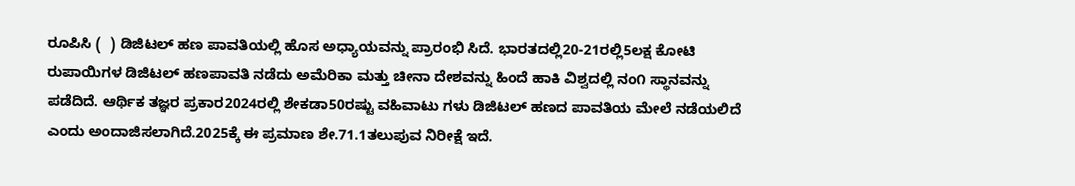ರೂಪಿಸಿ (  ) ಡಿಜಿಟಲ್ ಹಣ ಪಾವತಿಯಲ್ಲಿ ಹೊಸ ಅಧ್ಯಾಯವನ್ನು ಪ್ರಾರಂಭಿ ಸಿದೆ. ಭಾರತದಲ್ಲಿ20-21ರಲ್ಲಿ5ಲಕ್ಷ ಕೋಟಿ ರುಪಾಯಿಗಳ ಡಿಜಿಟಲ್ ಹಣಪಾವತಿ ನಡೆದು ಅಮೆರಿಕಾ ಮತ್ತು ಚೀನಾ ದೇಶವನ್ನು ಹಿಂದೆ ಹಾಕಿ ವಿಶ್ವದಲ್ಲಿ ನಂ೧ ಸ್ಥಾನವನ್ನು ಪಡೆದಿದೆ. ಆರ್ಥಿಕ ತಜ್ಞರ ಪ್ರಕಾರ2024ರಲ್ಲಿ ಶೇಕಡಾ50ರಷ್ಟು ವಹಿವಾಟು ಗಳು ಡಿಜಿಟಲ್ ಹಣದ ಪಾವತಿಯ ಮೇಲೆ ನಡೆಯಲಿದೆ ಎಂದು ಅಂದಾಜಿಸಲಾಗಿದೆ.2025ಕ್ಕೆ ಈ ಪ್ರಮಾಣ ಶೇ.71.1ತಲುಪುವ ನಿರೀಕ್ಷೆ ಇದೆ.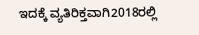ಇದಕ್ಕೆ ವ್ಯತಿರಿಕ್ತವಾಗಿ2018ರಲ್ಲಿ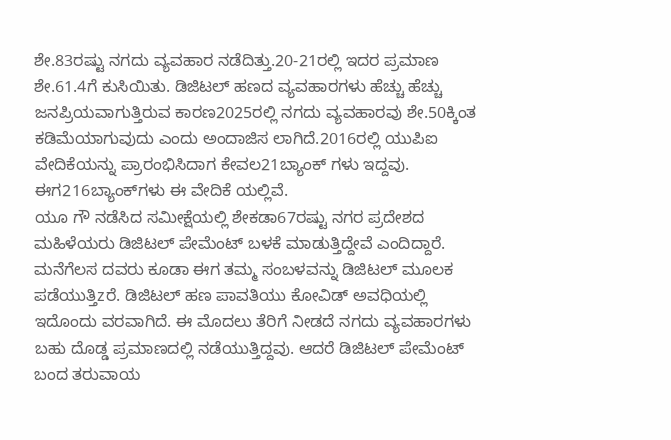ಶೇ.83ರಷ್ಟು ನಗದು ವ್ಯವಹಾರ ನಡೆದಿತ್ತು.20-21ರಲ್ಲಿ ಇದರ ಪ್ರಮಾಣ ಶೇ.61.4ಗೆ ಕುಸಿಯಿತು. ಡಿಜಿಟಲ್ ಹಣದ ವ್ಯವಹಾರಗಳು ಹೆಚ್ಚು ಹೆಚ್ಚು ಜನಪ್ರಿಯವಾಗುತ್ತಿರುವ ಕಾರಣ2025ರಲ್ಲಿ ನಗದು ವ್ಯವಹಾರವು ಶೇ.50ಕ್ಕಿಂತ ಕಡಿಮೆಯಾಗುವುದು ಎಂದು ಅಂದಾಜಿಸ ಲಾಗಿದೆ.2016ರಲ್ಲಿ ಯುಪಿಐ ವೇದಿಕೆಯನ್ನು ಪ್ರಾರಂಭಿಸಿದಾಗ ಕೇವಲ21ಬ್ಯಾಂಕ್ ಗಳು ಇದ್ದವು. ಈಗ216ಬ್ಯಾಂಕ್‌ಗಳು ಈ ವೇದಿಕೆ ಯಲ್ಲಿವೆ.
ಯೂ ಗೌ ನಡೆಸಿದ ಸಮೀಕ್ಷೆಯಲ್ಲಿ ಶೇಕಡಾ67ರಷ್ಟು ನಗರ ಪ್ರದೇಶದ ಮಹಿಳೆಯರು ಡಿಜಿಟಲ್ ಪೇಮೆಂಟ್ ಬಳಕೆ ಮಾಡುತ್ತಿದ್ದೇವೆ ಎಂದಿದ್ದಾರೆ. ಮನೆಗೆಲಸ ದವರು ಕೂಡಾ ಈಗ ತಮ್ಮ ಸಂಬಳವನ್ನು ಡಿಜಿಟಲ್ ಮೂಲಕ ಪಡೆಯುತ್ತಿzರೆ. ಡಿಜಿಟಲ್ ಹಣ ಪಾವತಿಯು ಕೋವಿಡ್ ಅವಧಿಯಲ್ಲಿ ಇದೊಂದು ವರವಾಗಿದೆ. ಈ ಮೊದಲು ತೆರಿಗೆ ನೀಡದೆ ನಗದು ವ್ಯವಹಾರಗಳು ಬಹು ದೊಡ್ಡ ಪ್ರಮಾಣದಲ್ಲಿ ನಡೆಯುತ್ತಿದ್ದವು. ಆದರೆ ಡಿಜಿಟಲ್ ಪೇಮೆಂಟ್ ಬಂದ ತರುವಾಯ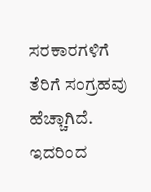ಸರಕಾರಗಳಿಗೆ ತೆರಿಗೆ ಸಂಗ್ರಹವು ಹೆಚ್ಚಾಗಿದೆ. ಇದರಿಂದ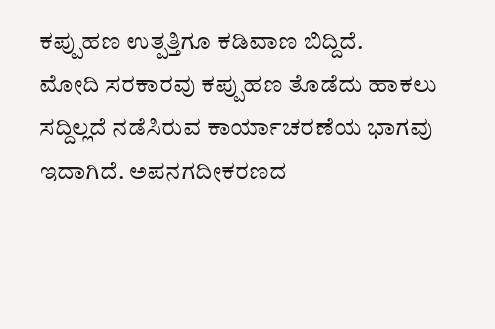ಕಪ್ಪುಹಣ ಉತ್ಪತ್ತಿಗೂ ಕಡಿವಾಣ ಬಿದ್ದಿದೆ.
ಮೋದಿ ಸರಕಾರವು ಕಪ್ಪುಹಣ ತೊಡೆದು ಹಾಕಲು ಸದ್ದಿಲ್ಲದೆ ನಡೆಸಿರುವ ಕಾರ್ಯಾಚರಣೆಯ ಭಾಗವು ಇದಾಗಿದೆ. ಅಪನಗದೀಕರಣದ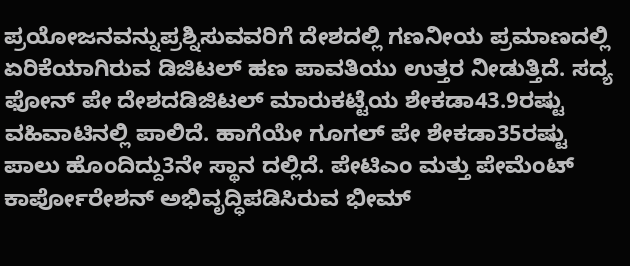ಪ್ರಯೋಜನವನ್ನುಪ್ರಶ್ನಿಸುವವರಿಗೆ ದೇಶದಲ್ಲಿ ಗಣನೀಯ ಪ್ರಮಾಣದಲ್ಲಿ ಏರಿಕೆಯಾಗಿರುವ ಡಿಜಿಟಲ್ ಹಣ ಪಾವತಿಯು ಉತ್ತರ ನೀಡುತ್ತಿದೆ. ಸದ್ಯ ಫೋನ್ ಪೇ ದೇಶದಡಿಜಿಟಲ್ ಮಾರುಕಟ್ಟೆಯ ಶೇಕಡಾ43.9ರಷ್ಟು ವಹಿವಾಟಿನಲ್ಲಿ ಪಾಲಿದೆ. ಹಾಗೆಯೇ ಗೂಗಲ್ ಪೇ ಶೇಕಡಾ35ರಷ್ಟು ಪಾಲು ಹೊಂದಿದ್ದು3ನೇ ಸ್ಥಾನ ದಲ್ಲಿದೆ. ಪೇಟಿಎಂ ಮತ್ತು ಪೇಮೆಂಟ್ ಕಾರ್ಪೋರೇಶನ್ ಅಭಿವೃದ್ಧಿಪಡಿಸಿರುವ ಭೀಮ್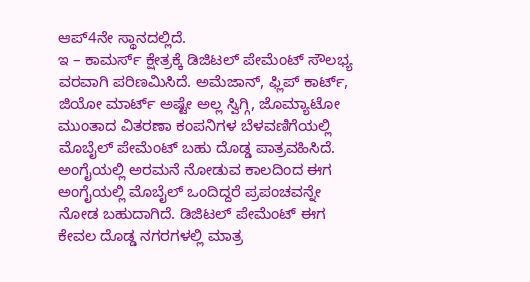ಆಪ್4ನೇ ಸ್ಥಾನದಲ್ಲಿದೆ.
ಇ – ಕಾಮರ್ಸ್ ಕ್ಷೇತ್ರಕ್ಕೆ ಡಿಜಿಟಲ್ ಪೇಮೆಂಟ್ ಸೌಲಭ್ಯ ವರವಾಗಿ ಪರಿಣಮಿಸಿದೆ. ಅಮೆಜಾನ್, ಫ್ಲಿಪ್ ಕಾರ್ಟ್, ಜಿಯೋ ಮಾರ್ಟ್ ಅಷ್ಟೇ ಅಲ್ಲ ಸ್ವಿಗ್ಗಿ, ಜೊಮ್ಯಾಟೋ ಮುಂತಾದ ವಿತರಣಾ ಕಂಪನಿಗಳ ಬೆಳವಣಿಗೆಯಲ್ಲಿ ಮೊಬೈಲ್ ಪೇಮೆಂಟ್ ಬಹು ದೊಡ್ಡ ಪಾತ್ರವಹಿಸಿದೆ. ಅಂಗೈಯಲ್ಲಿ ಅರಮನೆ ನೋಡುವ ಕಾಲದಿಂದ ಈಗ ಅಂಗೈಯಲ್ಲಿ ಮೊಬೈಲ್ ಒಂದಿದ್ದರೆ ಪ್ರಪಂಚವನ್ನೇ ನೋಡ ಬಹುದಾಗಿದೆ. ಡಿಜಿಟಲ್ ಪೇಮೆಂಟ್ ಈಗ ಕೇವಲ ದೊಡ್ಡ ನಗರಗಳಲ್ಲಿ ಮಾತ್ರ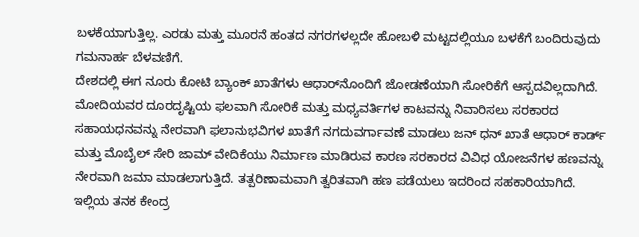ಬಳಕೆಯಾಗುತ್ತಿಲ್ಲ. ಎರಡು ಮತ್ತು ಮೂರನೆ ಹಂತದ ನಗರಗಳಲ್ಲದೇ ಹೋಬಳಿ ಮಟ್ಟದಲ್ಲಿಯೂ ಬಳಕೆಗೆ ಬಂದಿರುವುದು ಗಮನಾರ್ಹ ಬೆಳವಣಿಗೆ.
ದೇಶದಲ್ಲಿ ಈಗ ನೂರು ಕೋಟಿ ಬ್ಯಾಂಕ್ ಖಾತೆಗಳು ಆಧಾರ್‌ನೊಂದಿಗೆ ಜೋಡಣೆಯಾಗಿ ಸೋರಿಕೆಗೆ ಆಸ್ಪದವಿಲ್ಲದಾಗಿದೆ. ಮೋದಿಯವರ ದೂರದೃಷ್ಟಿಯ ಫಲವಾಗಿ ಸೋರಿಕೆ ಮತ್ತು ಮಧ್ಯವರ್ತಿಗಳ ಕಾಟವನ್ನು ನಿವಾರಿಸಲು ಸರಕಾರದ ಸಹಾಯಧನವನ್ನು ನೇರವಾಗಿ ಫಲಾನುಭವಿಗಳ ಖಾತೆಗೆ ನಗದುವರ್ಗಾವಣೆ ಮಾಡಲು ಜನ್ ಧನ್ ಖಾತೆ ಆಧಾರ್ ಕಾರ್ಡ್ ಮತ್ತು ಮೊಬೈಲ್ ಸೇರಿ ಜಾಮ್ ವೇದಿಕೆಯು ನಿರ್ಮಾಣ ಮಾಡಿರುವ ಕಾರಣ ಸರಕಾರದ ವಿವಿಧ ಯೋಜನೆಗಳ ಹಣವನ್ನು ನೇರವಾಗಿ ಜಮಾ ಮಾಡಲಾಗುತ್ತಿದೆ. ತತ್ಪರಿಣಾಮವಾಗಿ ತ್ವರಿತವಾಗಿ ಹಣ ಪಡೆಯಲು ಇದರಿಂದ ಸಹಕಾರಿಯಾಗಿದೆ.
ಇಲ್ಲಿಯ ತನಕ ಕೇಂದ್ರ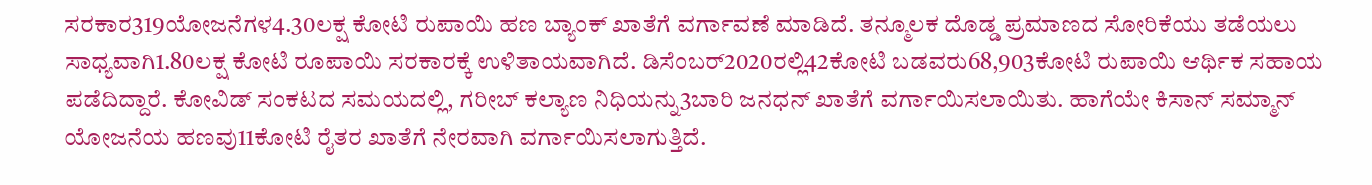ಸರಕಾರ319ಯೋಜನೆಗಳ4.30ಲಕ್ಷ ಕೋಟಿ ರುಪಾಯಿ ಹಣ ಬ್ಯಾಂಕ್ ಖಾತೆಗೆ ವರ್ಗಾವಣೆ ಮಾಡಿದೆ. ತನ್ಮೂಲಕ ದೊಡ್ಡ ಪ್ರಮಾಣದ ಸೋರಿಕೆಯು ತಡೆಯಲು ಸಾಧ್ಯವಾಗಿ1.80ಲಕ್ಷ ಕೋಟಿ ರೂಪಾಯಿ ಸರಕಾರಕ್ಕೆ ಉಳಿತಾಯವಾಗಿದೆ. ಡಿಸೆಂಬರ್2020ರಲ್ಲಿ42ಕೋಟಿ ಬಡವರು68,903ಕೋಟಿ ರುಪಾಯಿ ಆರ್ಥಿಕ ಸಹಾಯ ಪಡೆದಿದ್ದಾರೆ. ಕೋವಿಡ್ ಸಂಕಟದ ಸಮಯದಲ್ಲಿ, ಗರೀಬ್ ಕಲ್ಯಾಣ ನಿಧಿಯನ್ನು3ಬಾರಿ ಜನಧನ್ ಖಾತೆಗೆ ವರ್ಗಾಯಿಸಲಾಯಿತು. ಹಾಗೆಯೇ ಕಿಸಾನ್ ಸಮ್ಮಾನ್ ಯೋಜನೆಯ ಹಣವು11ಕೋಟಿ ರೈತರ ಖಾತೆಗೆ ನೇರವಾಗಿ ವರ್ಗಾಯಿಸಲಾಗುತ್ತಿದೆ.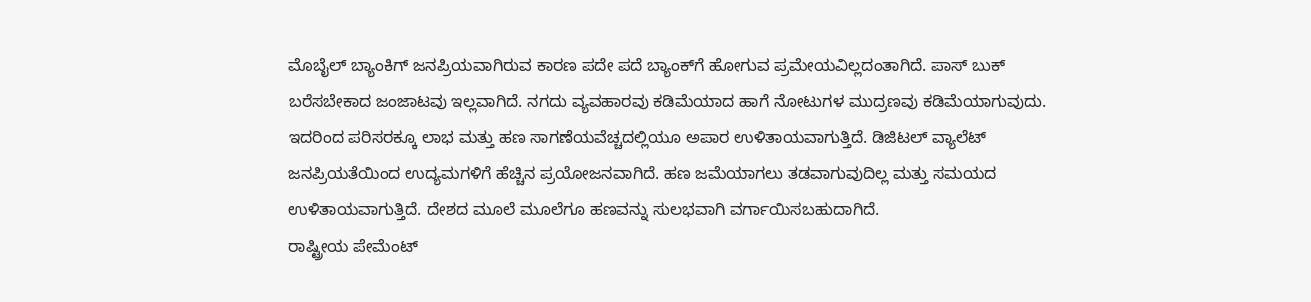ಮೊಬೈಲ್ ಬ್ಯಾಂಕಿಗ್ ಜನಪ್ರಿಯವಾಗಿರುವ ಕಾರಣ ಪದೇ ಪದೆ ಬ್ಯಾಂಕ್‌ಗೆ ಹೋಗುವ ಪ್ರಮೇಯವಿಲ್ಲದಂತಾಗಿದೆ. ಪಾಸ್ ಬುಕ್ ಬರೆಸಬೇಕಾದ ಜಂಜಾಟವು ಇಲ್ಲವಾಗಿದೆ. ನಗದು ವ್ಯವಹಾರವು ಕಡಿಮೆಯಾದ ಹಾಗೆ ನೋಟುಗಳ ಮುದ್ರಣವು ಕಡಿಮೆಯಾಗುವುದು. ಇದರಿಂದ ಪರಿಸರಕ್ಕೂ ಲಾಭ ಮತ್ತು ಹಣ ಸಾಗಣೆಯವೆಚ್ಚದಲ್ಲಿಯೂ ಅಪಾರ ಉಳಿತಾಯವಾಗುತ್ತಿದೆ. ಡಿಜಿಟಲ್ ವ್ಯಾಲೆಟ್ ಜನಪ್ರಿಯತೆಯಿಂದ ಉದ್ಯಮಗಳಿಗೆ ಹೆಚ್ಚಿನ ಪ್ರಯೋಜನವಾಗಿದೆ. ಹಣ ಜಮೆಯಾಗಲು ತಡವಾಗುವುದಿಲ್ಲ ಮತ್ತು ಸಮಯದ ಉಳಿತಾಯವಾಗುತ್ತಿದೆ. ದೇಶದ ಮೂಲೆ ಮೂಲೆಗೂ ಹಣವನ್ನು ಸುಲಭವಾಗಿ ವರ್ಗಾಯಿಸಬಹುದಾಗಿದೆ.
ರಾಷ್ಟ್ರೀಯ ಪೇಮೆಂಟ್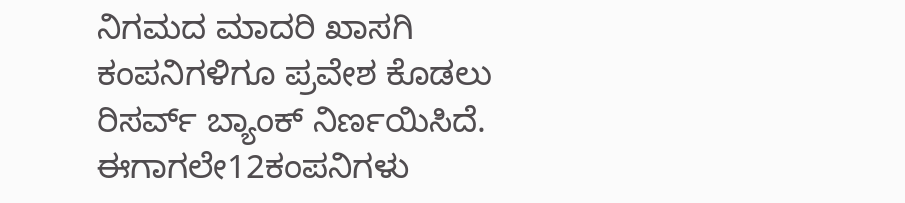ನಿಗಮದ ಮಾದರಿ ಖಾಸಗಿ ಕಂಪನಿಗಳಿಗೂ ಪ್ರವೇಶ ಕೊಡಲು ರಿಸರ್ವ್ ಬ್ಯಾಂಕ್ ನಿರ್ಣಯಿಸಿದೆ. ಈಗಾಗಲೇ12ಕಂಪನಿಗಳು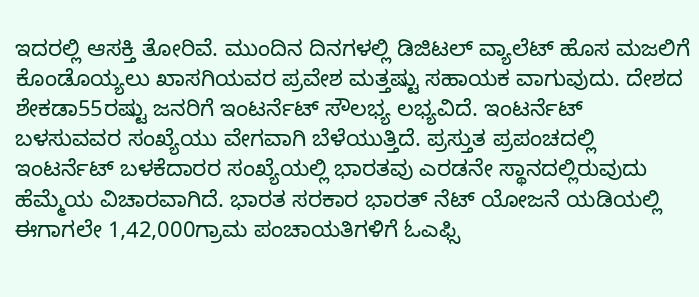ಇದರಲ್ಲಿ ಆಸಕ್ತಿ ತೋರಿವೆ. ಮುಂದಿನ ದಿನಗಳಲ್ಲಿ ಡಿಜಿಟಲ್ ವ್ಯಾಲೆಟ್ ಹೊಸ ಮಜಲಿಗೆ ಕೊಂಡೊಯ್ಯಲು ಖಾಸಗಿಯವರ ಪ್ರವೇಶ ಮತ್ತಷ್ಟು ಸಹಾಯಕ ವಾಗುವುದು. ದೇಶದ ಶೇಕಡಾ55ರಷ್ಟು ಜನರಿಗೆ ಇಂಟರ್ನೆಟ್ ಸೌಲಭ್ಯ ಲಭ್ಯವಿದೆ. ಇಂಟರ್ನೆಟ್ ಬಳಸುವವರ ಸಂಖ್ಯೆಯು ವೇಗವಾಗಿ ಬೆಳೆಯುತ್ತಿದೆ. ಪ್ರಸ್ತುತ ಪ್ರಪಂಚದಲ್ಲಿ ಇಂಟರ್ನೆಟ್ ಬಳಕೆದಾರರ ಸಂಖ್ಯೆಯಲ್ಲಿ ಭಾರತವು ಎರಡನೇ ಸ್ಥಾನದಲ್ಲಿರುವುದು ಹೆಮ್ಮೆಯ ವಿಚಾರವಾಗಿದೆ. ಭಾರತ ಸರಕಾರ ಭಾರತ್ ನೆಟ್ ಯೋಜನೆ ಯಡಿಯಲ್ಲಿ ಈಗಾಗಲೇ 1,42,000ಗ್ರಾಮ ಪಂಚಾಯತಿಗಳಿಗೆ ಓಎಫ್ಸಿ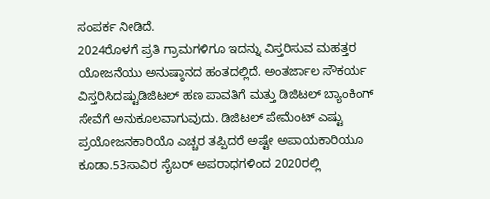ಸಂಪರ್ಕ ನೀಡಿದೆ.
2024ರೊಳಗೆ ಪ್ರತಿ ಗ್ರಾಮಗಳಿಗೂ ಇದನ್ನು ವಿಸ್ತರಿಸುವ ಮಹತ್ತರ ಯೋಜನೆಯು ಅನುಷ್ಠಾನದ ಹಂತದಲ್ಲಿದೆ. ಅಂತರ್ಜಾಲ ಸೌಕರ್ಯ ವಿಸ್ತರಿಸಿದಷ್ಟುಡಿಜಿಟಲ್ ಹಣ ಪಾವತಿಗೆ ಮತ್ತು ಡಿಜಿಟಲ್ ಬ್ಯಾಂಕಿಂಗ್ ಸೇವೆಗೆ ಅನುಕೂಲವಾಗುವುದು. ಡಿಜಿಟಲ್ ಪೇಮೆಂಟ್ ಎಷ್ಟು ಪ್ರಯೋಜನಕಾರಿಯೊ ಎಚ್ಚರ ತಪ್ಪಿದರೆ ಅಷ್ಟೇ ಅಪಾಯಕಾರಿಯೂ ಕೂಡಾ.53ಸಾವಿರ ಸೈಬರ್ ಅಪರಾಧಗಳಿಂದ 2020ರಲ್ಲಿ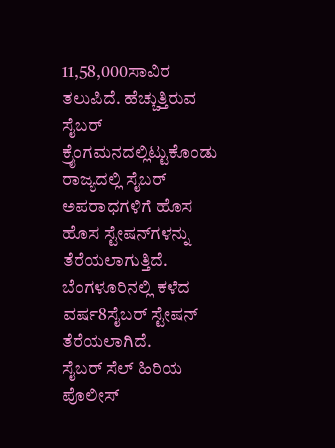11,58,000ಸಾವಿರ ತಲುಪಿದೆ. ಹೆಚ್ಚುತ್ತಿರುವ ಸೈಬರ್ ಕ್ರೈಂಗಮನದಲ್ಲಿಟ್ಟುಕೊಂಡು ರಾಜ್ಯದಲ್ಲಿ ಸೈಬರ್ ಅಪರಾಧಗಳಿಗೆ ಹೊಸ ಹೊಸ ಸ್ಟೇಷನ್‌ಗಳನ್ನು ತೆರೆಯಲಾಗುತ್ತಿದೆ. ಬೆಂಗಳೂರಿನಲ್ಲಿ ಕಳೆದ ವರ್ಷ8ಸೈಬರ್ ಸ್ಟೇಷನ್ ತೆರೆಯಲಾಗಿದೆ.
ಸೈಬರ್ ಸೆಲ್ ಹಿರಿಯ ಪೊಲೀಸ್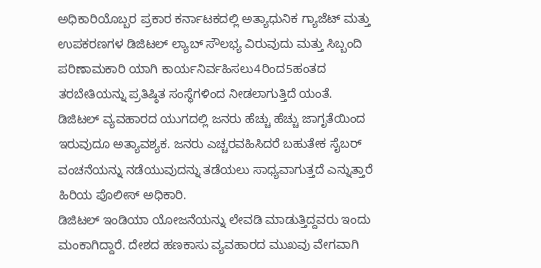ಅಧಿಕಾರಿಯೊಬ್ಬರ ಪ್ರಕಾರ ಕರ್ನಾಟಕದಲ್ಲಿ ಅತ್ಯಾಧುನಿಕ ಗ್ಯಾಜೆಟ್ ಮತ್ತು ಉಪಕರಣಗಳ ಡಿಜಿಟಲ್ ಲ್ಯಾಬ್ ಸೌಲಭ್ಯ ವಿರುವುದು ಮತ್ತು ಸಿಬ್ಬಂದಿ ಪರಿಣಾಮಕಾರಿ ಯಾಗಿ ಕಾರ್ಯನಿರ್ವಹಿಸಲು4ರಿಂದ5ಹಂತದ ತರಬೇತಿಯನ್ನು ಪ್ರತಿಷ್ಠಿತ ಸಂಸ್ಥೆಗಳಿಂದ ನೀಡಲಾಗುತ್ತಿದೆ ಯಂತೆ. ಡಿಜಿಟಲ್ ವ್ಯವಹಾರದ ಯುಗದಲ್ಲಿ ಜನರು ಹೆಚ್ಚು ಹೆಚ್ಚು ಜಾಗೃತೆಯಿಂದ ಇರುವುದೂ ಅತ್ಯಾವಶ್ಯಕ. ಜನರು ಎಚ್ಚರವಹಿಸಿದರೆ ಬಹುತೇಕ ಸೈಬರ್ ವಂಚನೆಯನ್ನು ನಡೆಯುವುದನ್ನು ತಡೆಯಲು ಸಾಧ್ಯವಾಗುತ್ತದೆ ಎನ್ನುತ್ತಾರೆ ಹಿರಿಯ ಪೊಲೀಸ್ ಅಧಿಕಾರಿ.
ಡಿಜಿಟಲ್ ಇಂಡಿಯಾ ಯೋಜನೆಯನ್ನು ಲೇವಡಿ ಮಾಡುತ್ತಿದ್ದವರು ಇಂದು ಮಂಕಾಗಿದ್ದಾರೆ. ದೇಶದ ಹಣಕಾಸು ವ್ಯವಹಾರದ ಮುಖವು ವೇಗವಾಗಿ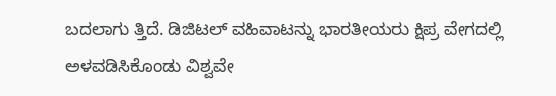ಬದಲಾಗು ತ್ತಿದೆ. ಡಿಜಿಟಲ್ ವಹಿವಾಟನ್ನು ಭಾರತೀಯರು ಕ್ಷಿಪ್ರ ವೇಗದಲ್ಲಿ ಅಳವಡಿಸಿಕೊಂಡು ವಿಶ್ವವೇ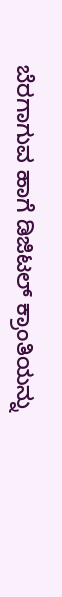ಬೆರಗಾಗುವ ಹಾಗೆ ಡಿಜಿಟಲ್ ಕ್ರಾಂತಿಯನ್ನು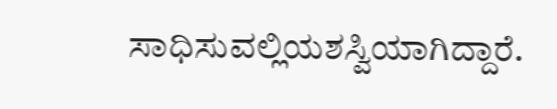ಸಾಧಿಸುವಲ್ಲಿಯಶಸ್ವಿಯಾಗಿದ್ದಾರೆ.